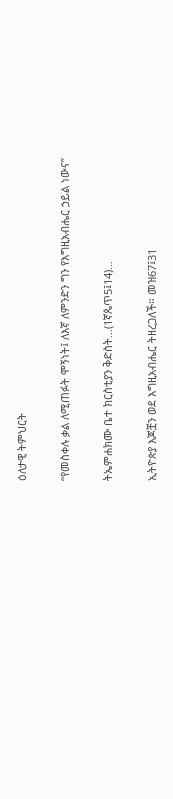ዕለታዊ ትምህርት

“የመስቀሉ ቃል ለሚጠፉት ሞኝነት፤ ለእኛ ለምንድን ግን የእግዚአብሔር ኃይል ነውና”

ትኤምሐክሙ ቤተ ክርስቲያን ቅድስት…(1ኛጴጥ5፤14)…

ኢትዮጵያ እጆቿን ወደ እግዚአብሔር ትዘረጋለች። መዝ67፤31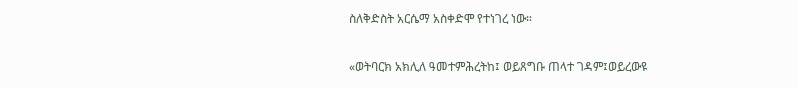ስለቅድስት አርሴማ አስቀድሞ የተነገረ ነው።

«ወትባርክ አክሊለ ዓመተምሕረትከ፤ ወይጸግቡ ጠላተ ገዳም፤ወይረውዩ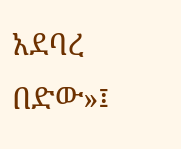አደባረ በድው»፤